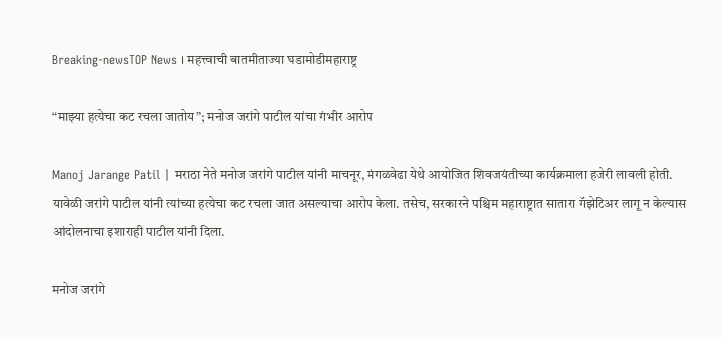Breaking-newsTOP News । महत्त्वाची बातमीताज्या घडामोडीमहाराष्ट्र

“माझ्या हत्येचा कट रचला जातोय”; मनोज जरांगे पाटील यांचा गंभीर आरोप

Manoj Jarange Patil | मराठा नेते मनोज जरांगे पाटील यांनी माचनूर, मंगळवेढा येथे आयोजित शिवजयंतीच्या कार्यक्रमाला हजेरी लावली होती. यावेळी जरांगे पाटील यांनी त्यांच्या हत्येचा कट रचला जात असल्याचा आरोप केला. तसेच, सरकारने पश्चिम महाराष्ट्रात सातारा गॅझेटिअर लागू न केल्यास आंदोलनाचा इशाराही पाटील यांनी दिला.

मनोज जरांगे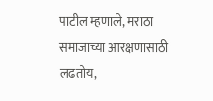पाटील म्हणाले, मराठा समाजाच्या आरक्षणासाठी लढतोय,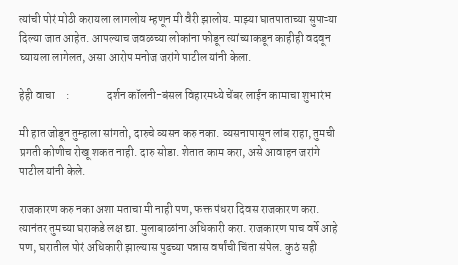त्यांची पोरं मोठी करायला लागलोय म्हणून मी वैरी झालोय. माझ्या घातपाताच्या सुपाऱ्या दिल्या जात आहेत. आपल्याच जवळच्या लोकांना फोडून त्यांच्याकडून काहीही वदवून घ्यायला लागेलत, असा आरोप मनोज जरांगे पाटील यांनी केला.

हेही वाचा     :                दर्शन कॉलनी-बंसल विहारमध्ये चेंबर लाईन कामाचा शुभारंभ

मी हात जोडून तुम्हाला सांगतो, दारुचे व्यसन करु नका. व्यसनापासून लांब राहा, तुमची प्रगती कोणीच रोखू शकत नाही. दारु सोडा. शेतात काम करा, असे आवाहन जरांगे पाटील यांनी केले.

राजकारण करु नका अशा मताचा मी नाही पण, फक्त पंधरा दिवस राजकारण करा. त्यानंतर तुमच्या घराकडे लक्ष द्या. मुलाबाळांना अधिकारी करा. राजकारण पाच वर्षे आहे पण, घरातील पोरं अधिकारी झाल्यास पुढच्या पन्नास वर्षांची चिंता संपेल. कुठं सही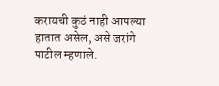करायची कुठं नाही आपल्या हातात असेल, असे जरांगे पाटील म्हणाले.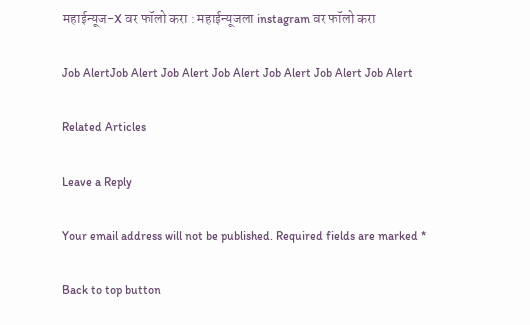महाईन्यूज-X वर फॉलो करा : महाईन्यूजला instagram वर फॉलो करा

Job AlertJob Alert Job Alert Job Alert Job Alert Job Alert Job Alert

Related Articles

Leave a Reply

Your email address will not be published. Required fields are marked *

Back to top button